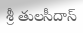శ్రీ తులసీదాస్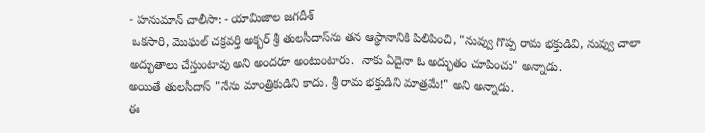- హనుమాన్ చాలీసా: - యామిజాల జగదీశ్
 ఒకసారి, మొఘల్ చక్రవర్తి అక్బర్ శ్రీ తులసీదాస్‌ను తన ఆస్థానానికి పిలిపించి, "నువ్వు గొప్ప రామ భక్తుడివి, నువ్వు చాలా అద్భుతాలు చేస్తుంటావు అని అందరూ అంటుంటారు.  నాకు ఏదైనా ఓ అద్భుతం చూపించు" అన్నాడు.
అయితే తులసీదాస్ "నేను మాంత్రికుడిని కాదు. శ్రీ రామ భక్తుడిని మాత్రమే!" అని అన్నాడు.
ఈ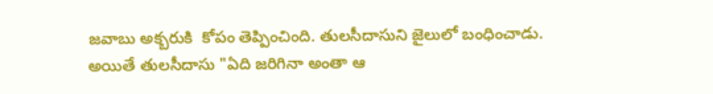జవాబు అక్బరుకి  కోపం తెప్పించింది. తులసీదాసుని జైలులో బంధించాడు.
అయితే తులసీదాసు "ఏది జరిగినా అంతా ఆ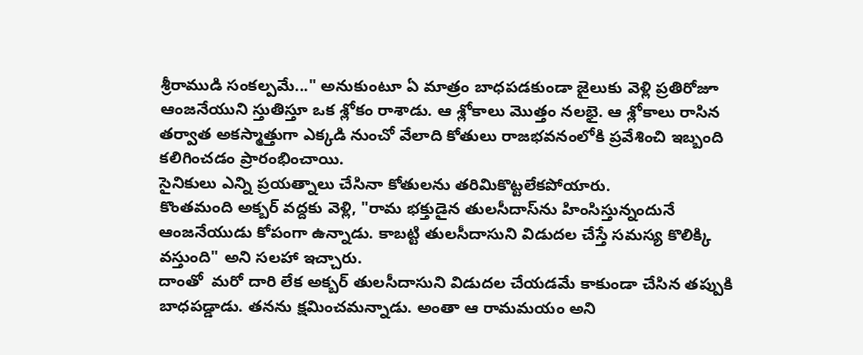శ్రీరాముడి సంకల్పమే..." అనుకుంటూ ఏ మాత్రం బాధపడకుండా జైలుకు వెళ్లి ప్రతిరోజూ ఆంజనేయుని స్తుతిస్తూ ఒక శ్లోకం రాశాడు. ఆ శ్లోకాలు మొత్తం నలభై. ఆ శ్లోకాలు రాసిన తర్వాత అకస్మాత్తుగా ఎక్కడి నుంచో వేలాది కోతులు రాజభవనంలోకి ప్రవేశించి ఇబ్బంది కలిగించడం ప్రారంభించాయి.
సైనికులు ఎన్ని ప్రయత్నాలు చేసినా కోతులను తరిమికొట్టలేకపోయారు.
కొంతమంది అక్బర్ వద్దకు వెళ్లి, "రామ భక్తుడైన తులసీదాస్‌ను హింసిస్తున్నందునే ఆంజనేయుడు కోపంగా ఉన్నాడు. కాబట్టి తులసీదాసుని విడుదల చేస్తే సమస్య కొలిక్కి వస్తుంది" అని సలహా ఇచ్చారు.
దాంతో  మరో దారి లేక అక్బర్ తులసీదాసుని విడుదల చేయడమే కాకుండా చేసిన తప్పుకి బాధపడ్డాడు. తనను క్షమించమన్నాడు. అంతా ఆ రామమయం అని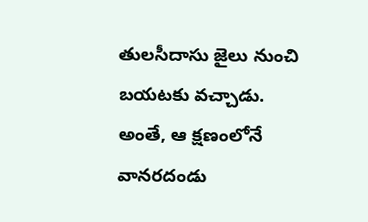తులసీదాసు జైలు నుంచి బయటకు వచ్చాడు.
అంతే, ఆ క్షణంలోనే వానరదండు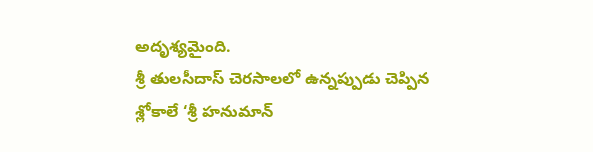అదృశ్యమైంది.
శ్రీ తులసీదాస్ చెరసాలలో ఉన్నప్పుడు చెప్పిన శ్లోకాలే ‘శ్రీ హనుమాన్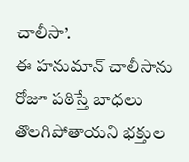చాలీసా’.
ఈ హనుమాన్ చాలీసాను రోజూ పఠిస్తే బాధలు తొలగిపోతాయని భక్తుల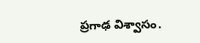ప్రగాఢ విశ్వాసం.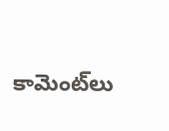కామెంట్‌లు